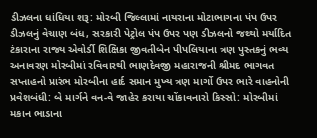ડીઝલના ધાંધિયા શરૂ: મોરબી જિલ્લામાં નાયરાના મોટાભાગના પંપ ઉપર ડીઝલનું વેચાણ બંધ, સરકારી પેટ્રોલ પંપ ઉપર પણ ડીઝલનો જથ્થો મર્યાદિત ટંકારાના રાજ્ય એવોર્ડી શિક્ષિકા જીવતીબેન પીપલિયાના ત્રણ પુસ્તકનું ભવ્ય અનાવરણ મોરબીમાં રવિવારથી ભાણદેવજી મહારાજની શ્રીમદ ભાગવત સપ્તાહનો પ્રારંભ મોરબીના હાર્દ સમાન મુખ્ય ત્રણ માર્ગો ઉપર ભારે વાહનોની પ્રવેશબંધી: બે માર્ગને વન-વે જાહેર કરાયા ચોંકાવનારો કિસ્સો: મોરબીમાં મકાન ભાડાના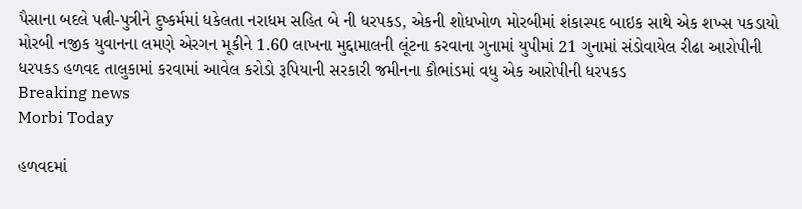પૈસાના બદલે પત્ની-પુત્રીને દુષ્કર્મમાં ધકેલતા નરાધમ સહિત બે ની ધરપકડ, એકની શોધખોળ મોરબીમાં શંકાસ્પદ બાઇક સાથે એક શખ્સ પકડાયો મોરબી નજીક યુવાનના લમણે એરગન મૂકીને 1.60 લાખના મુદ્દામાલની લૂંટના કરવાના ગુનામાં યુપીમાં 21 ગુનામાં સંડોવાયેલ રીઢા આરોપીની ધરપકડ હળવદ તાલુકામાં કરવામાં આવેલ કરોડો રૂપિયાની સરકારી જમીનના કૌભાંડમાં વધુ એક આરોપીની ધરપકડ
Breaking news
Morbi Today

હળવદમાં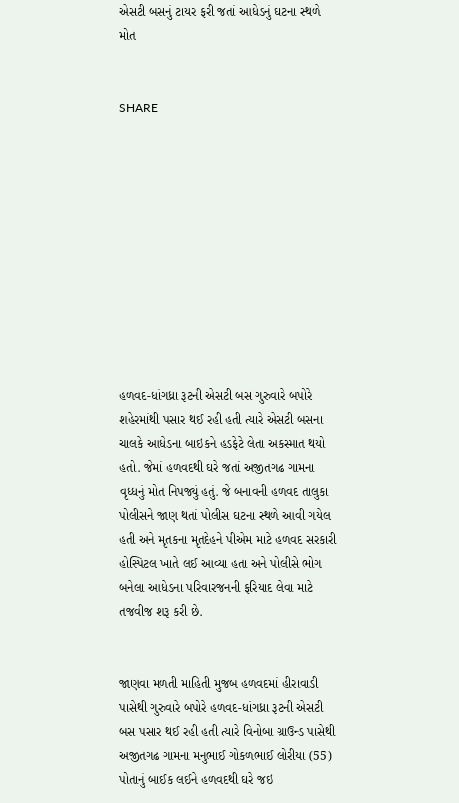એસટી બસનું ટાયર ફરી જતાં આધેડનું ઘટના સ્થળે મોત


SHARE











હળવદ-ધાંગધ્રા રૂટની એસટી બસ ગુરુવારે બપોરે શહેરમાંથી પસાર થઈ રહી હતી ત્યારે એસટી બસના ચાલકે આધેડના બાઇકને હડફેટે લેતા અકસ્માત થયો હતો. જેમાં હળવદથી ઘરે જતાં અજીતગઢ ગામના વૃધ્ધનું મોત નિપજ્યું હતું. જે બનાવની હળવદ તાલુકા પોલીસને જાણ થતાં પોલીસ ઘટના સ્થળે આવી ગયેલ હતી અને મૃતકના મૃતદેહને પીએમ માટે હળવદ સરકારી હોસ્પિટલ ખાતે લઈ આવ્યા હતા અને પોલીસે ભોગ બનેલા આધેડના પરિવારજનની ફરિયાદ લેવા માટે તજવીજ શરૂ કરી છે.


જાણવા મળતી માહિતી મુજબ હળવદમાં હીરાવાડી પાસેથી ગુરુવારે બપોરે હળવદ-ધાંગધ્રા રૂટની એસટી બસ પસાર થઈ રહી હતી ત્યારે વિનોબા ગ્રાઉન્ડ પાસેથી અજીતગઢ ગામના મનુભાઈ ગોકળભાઈ લોરીયા (55) પોતાનું બાઈક લઈને હળવદથી ઘરે જઇ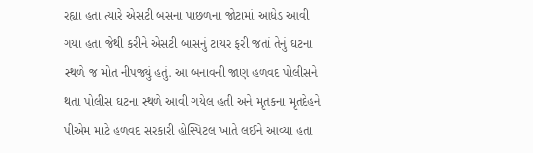રહ્યા હતા ત્યારે એસટી બસના પાછળના જોટામાં આધેડ આવી ગયા હતા જેથી કરીને એસટી બાસનું ટાયર ફરી જતાં તેનું ઘટના સ્થળે જ મોત નીપજ્યું હતું. આ બનાવની જાણ હળવદ પોલીસને થતા પોલીસ ઘટના સ્થળે આવી ગયેલ હતી અને મૃતકના મૃતદેહને પીએમ માટે હળવદ સરકારી હોસ્પિટલ ખાતે લઈને આવ્યા હતા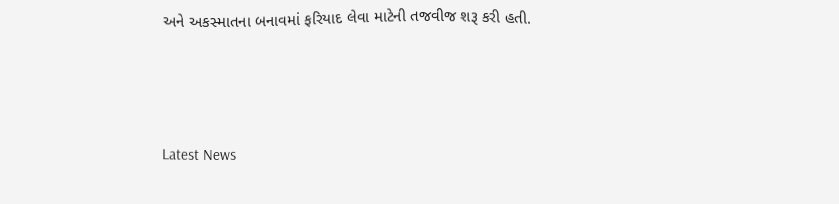અને અકસ્માતના બનાવમાં ફરિયાદ લેવા માટેની તજવીજ શરૂ કરી હતી.






Latest News